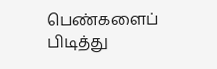பெண்களைப் பிடித்து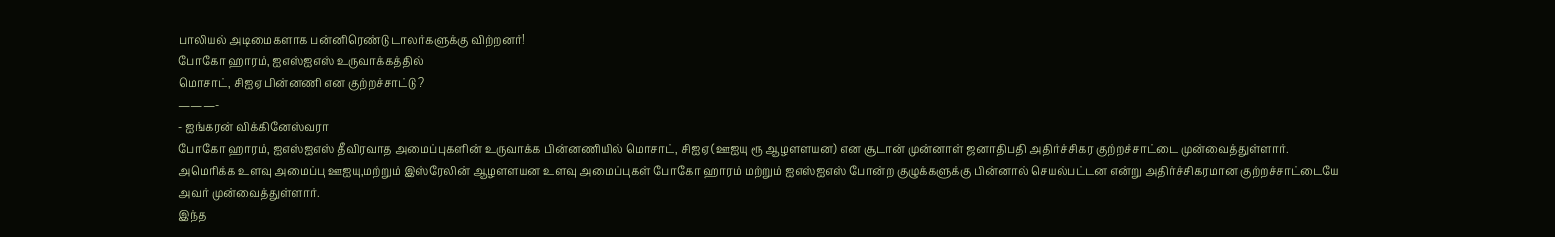பாலியல் அடிமைகளாக பன்னிரெண்டு டாலர்களுக்கு விற்றனர்!
போகோ ஹாரம், ஐஎஸ்ஐஎஸ் உருவாக்கத்தில்
மொசாட், சிஐஏ பின்னணி என குற்றச்சாட்டு ?
———-
- ஐங்கரன் விக்கினேஸ்வரா
போகோ ஹாரம், ஐஎஸ்ஐஎஸ் தீவிரவாத அமைப்புகளின் உருவாக்க பின்னணியில் மொசாட், சிஐஏ (ஊஐயு ரூ ஆழளளயன) என சூடான் முன்னாள் ஜனாதிபதி அதிர்ச்சிகர குற்றச்சாட்டை முன்வைத்துள்ளார்.
அமெரிக்க உளவு அமைப்பு ஊஐயு,மற்றும் இஸ்ரேலின் ஆழளளயன உளவு அமைப்புகள் போகோ ஹாரம் மற்றும் ஐஎஸ்ஐஎஸ் போன்ற குழுக்களுக்கு பின்னால் செயல்பட்டன என்று அதிர்ச்சிகரமான குற்றச்சாட்டையே அவர் முன்வைத்துள்ளார்.
இந்த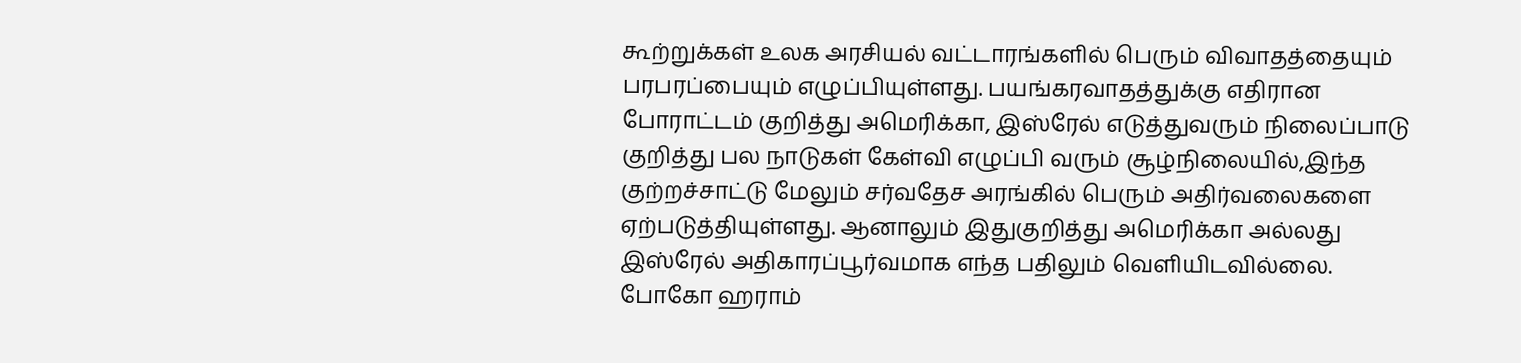கூற்றுக்கள் உலக அரசியல் வட்டாரங்களில் பெரும் விவாதத்தையும் பரபரப்பையும் எழுப்பியுள்ளது. பயங்கரவாதத்துக்கு எதிரான போராட்டம் குறித்து அமெரிக்கா, இஸ்ரேல் எடுத்துவரும் நிலைப்பாடு குறித்து பல நாடுகள் கேள்வி எழுப்பி வரும் சூழ்நிலையில்,இந்த குற்றச்சாட்டு மேலும் சர்வதேச அரங்கில் பெரும் அதிர்வலைகளை ஏற்படுத்தியுள்ளது. ஆனாலும் இதுகுறித்து அமெரிக்கா அல்லது இஸ்ரேல் அதிகாரப்பூர்வமாக எந்த பதிலும் வெளியிடவில்லை.
போகோ ஹராம்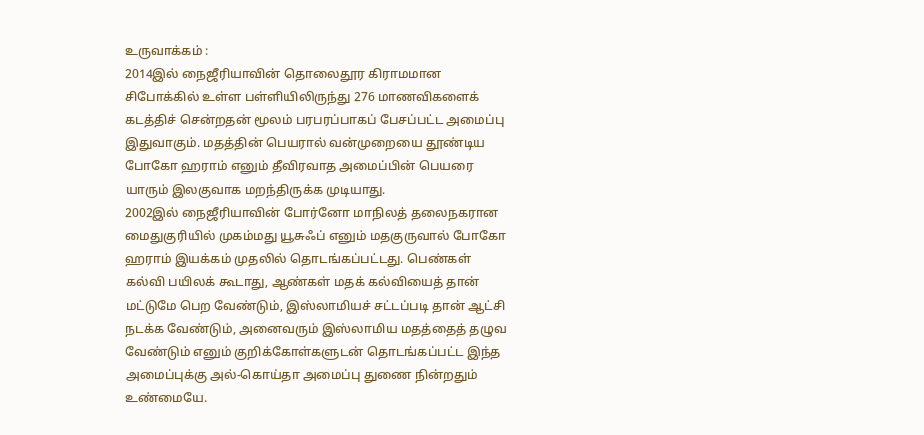உருவாக்கம் :
2014இல் நைஜீரியாவின் தொலைதூர கிராமமான சிபோக்கில் உள்ள பள்ளியிலிருந்து 276 மாணவிகளைக் கடத்திச் சென்றதன் மூலம் பரபரப்பாகப் பேசப்பட்ட அமைப்பு இதுவாகும். மதத்தின் பெயரால் வன்முறையை தூண்டிய போகோ ஹராம் எனும் தீவிரவாத அமைப்பின் பெயரை யாரும் இலகுவாக மறந்திருக்க முடியாது.
2002இல் நைஜீரியாவின் போர்னோ மாநிலத் தலைநகரான மைதுகுரியில் முகம்மது யூசுஃப் எனும் மதகுருவால் போகோ ஹராம் இயக்கம் முதலில் தொடங்கப்பட்டது. பெண்கள் கல்வி பயிலக் கூடாது, ஆண்கள் மதக் கல்வியைத் தான் மட்டுமே பெற வேண்டும், இஸ்லாமியச் சட்டப்படி தான் ஆட்சி நடக்க வேண்டும், அனைவரும் இஸ்லாமிய மதத்தைத் தழுவ வேண்டும் எனும் குறிக்கோள்களுடன் தொடங்கப்பட்ட இந்த அமைப்புக்கு அல்-கொய்தா அமைப்பு துணை நின்றதும் உண்மையே.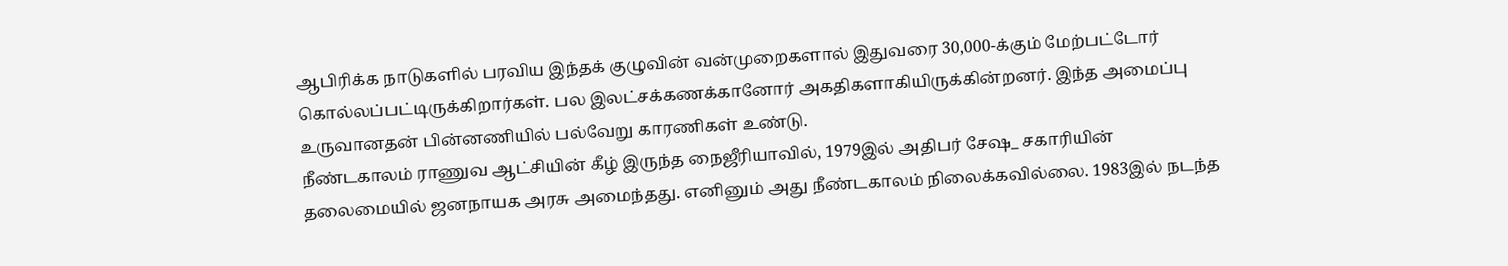ஆபிரிக்க நாடுகளில் பரவிய இந்தக் குழுவின் வன்முறைகளால் இதுவரை 30,000-க்கும் மேற்பட்டோர் கொல்லப்பட்டிருக்கிறார்கள். பல இலட்சக்கணக்கானோர் அகதிகளாகியிருக்கின்றனர். இந்த அமைப்பு உருவானதன் பின்னணியில் பல்வேறு காரணிகள் உண்டு.
நீண்டகாலம் ராணுவ ஆட்சியின் கீழ் இருந்த நைஜீரியாவில், 1979இல் அதிபர் சேஷ_ சகாரியின் தலைமையில் ஜனநாயக அரசு அமைந்தது. எனினும் அது நீண்டகாலம் நிலைக்கவில்லை. 1983இல் நடந்த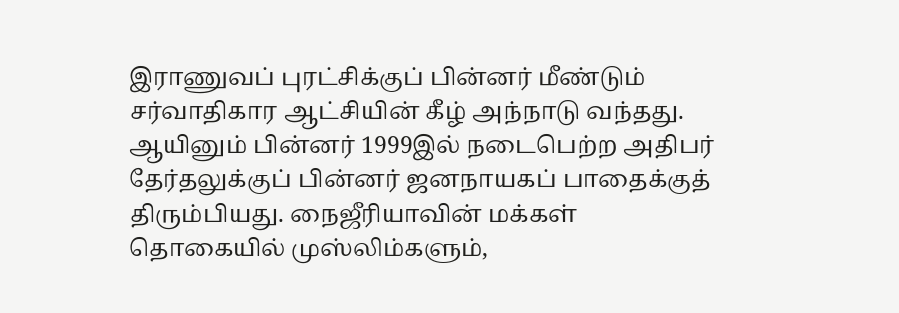இராணுவப் புரட்சிக்குப் பின்னர் மீண்டும் சர்வாதிகார ஆட்சியின் கீழ் அந்நாடு வந்தது.
ஆயினும் பின்னர் 1999இல் நடைபெற்ற அதிபர் தேர்தலுக்குப் பின்னர் ஜனநாயகப் பாதைக்குத் திரும்பியது. நைஜீரியாவின் மக்கள் தொகையில் முஸ்லிம்களும்,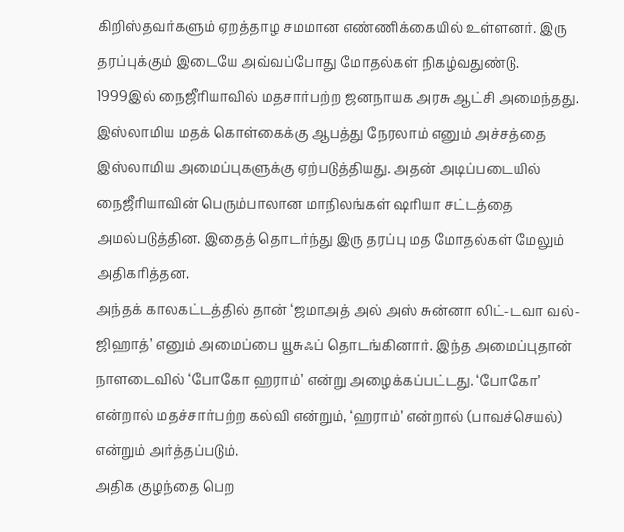கிறிஸ்தவர்களும் ஏறத்தாழ சமமான எண்ணிக்கையில் உள்ளனர். இரு தரப்புக்கும் இடையே அவ்வப்போது மோதல்கள் நிகழ்வதுண்டு.
1999இல் நைஜீரியாவில் மதசார்பற்ற ஜனநாயக அரசு ஆட்சி அமைந்தது. இஸ்லாமிய மதக் கொள்கைக்கு ஆபத்து நேரலாம் எனும் அச்சத்தை இஸ்லாமிய அமைப்புகளுக்கு ஏற்படுத்தியது. அதன் அடிப்படையில் நைஜீரியாவின் பெரும்பாலான மாநிலங்கள் ஷரியா சட்டத்தை அமல்படுத்தின. இதைத் தொடர்ந்து இரு தரப்பு மத மோதல்கள் மேலும் அதிகரித்தன.
அந்தக் காலகட்டத்தில் தான் ‘ஜமாஅத் அல் அஸ் சுன்னா லிட்-டவா வல்-ஜிஹாத்’ எனும் அமைப்பை யூசுஃப் தொடங்கினார். இந்த அமைப்புதான் நாளடைவில் ‘போகோ ஹராம்’ என்று அழைக்கப்பட்டது. ‘போகோ’ என்றால் மதச்சார்பற்ற கல்வி என்றும், ‘ஹராம்’ என்றால் (பாவச்செயல்) என்றும் அர்த்தப்படும்.
அதிக குழந்தை பெற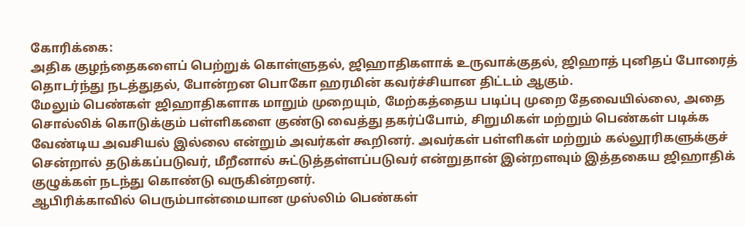கோரிக்கை:
அதிக குழந்தைகளைப் பெற்றுக் கொள்ளுதல், ஜிஹாதிகளாக் உருவாக்குதல், ஜிஹாத் புனிதப் போரைத் தொடர்ந்து நடத்துதல், போன்றன பொகோ ஹரமின் கவர்ச்சியான திட்டம் ஆகும்.
மேலும் பெண்கள் ஜிஹாதிகளாக மாறும் முறையும், மேற்கத்தைய படிப்பு முறை தேவையில்லை, அதை சொல்லிக் கொடுக்கும் பள்ளிகளை குண்டு வைத்து தகர்ப்போம், சிறுமிகள் மற்றும் பெண்கள் படிக்க வேண்டிய அவசியல் இல்லை என்றும் அவர்கள் கூறினர். அவர்கள் பள்ளிகள் மற்றும் கல்லூரிகளுக்குச் சென்றால் தடுக்கப்படுவர், மீறீனால் சுட்டுத்தள்ளப்படுவர் என்றுதான் இன்றளவும் இத்தகைய ஜிஹாதிக் குழுக்கள் நடந்து கொண்டு வருகின்றனர்.
ஆபிரிக்காவில் பெரும்பான்மையான முஸ்லிம் பெண்கள்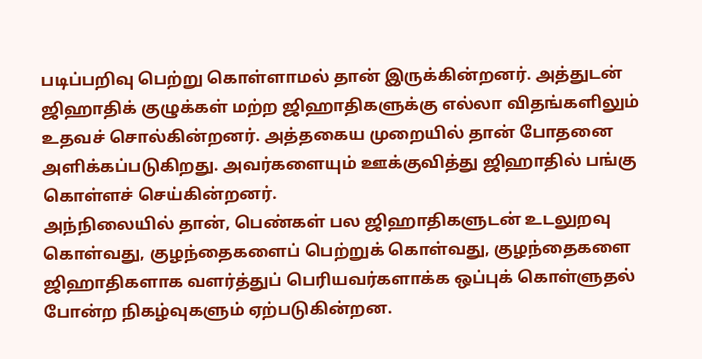படிப்பறிவு பெற்று கொள்ளாமல் தான் இருக்கின்றனர். அத்துடன் ஜிஹாதிக் குழுக்கள் மற்ற ஜிஹாதிகளுக்கு எல்லா விதங்களிலும் உதவச் சொல்கின்றனர். அத்தகைய முறையில் தான் போதனை அளிக்கப்படுகிறது. அவர்களையும் ஊக்குவித்து ஜிஹாதில் பங்கு கொள்ளச் செய்கின்றனர்.
அந்நிலையில் தான், பெண்கள் பல ஜிஹாதிகளுடன் உடலுறவு கொள்வது, குழந்தைகளைப் பெற்றுக் கொள்வது, குழந்தைகளை ஜிஹாதிகளாக வளர்த்துப் பெரியவர்களாக்க ஒப்புக் கொள்ளுதல் போன்ற நிகழ்வுகளும் ஏற்படுகின்றன.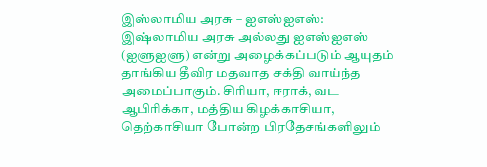இஸ்லாமிய அரசு – ஐஎஸ்ஐஎஸ்:
இஷ்லாமிய அரசு அல்லது ஐஎஸ்ஐஎஸ் (ஐளுஐளு) என்று அழைக்கப்படும் ஆயுதம் தாங்கிய தீவிர மதவாத சக்தி வாய்ந்த அமைப்பாகும். சிரியா, ஈராக், வட ஆபிரிக்கா, மத்திய கிழக்காசியா, தெற்காசியா போன்ற பிரதேசங்களிலும்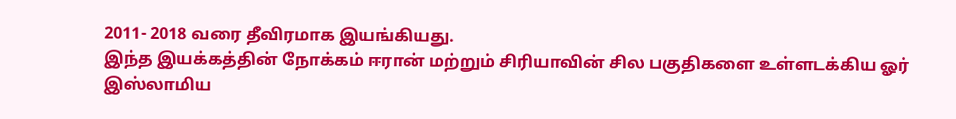2011- 2018 வரை தீவிரமாக இயங்கியது.
இந்த இயக்கத்தின் நோக்கம் ஈரான் மற்றும் சிரியாவின் சில பகுதிகளை உள்ளடக்கிய ஓர் இஸ்லாமிய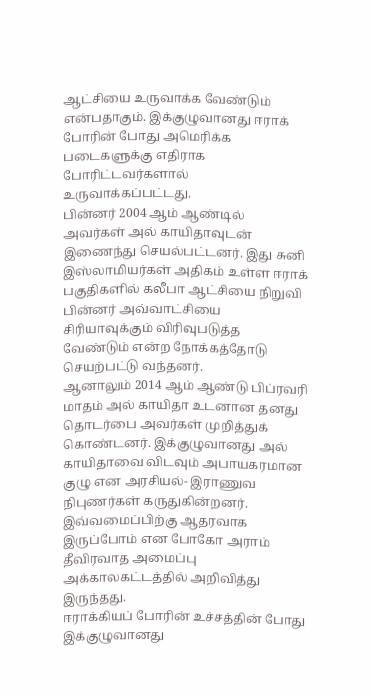ஆட்சியை உருவாக்க வேண்டும் என்பதாகும். இக்குழுவானது ஈராக் போரின் போது அமெரிக்க படைகளுக்கு எதிராக போரிட்டவர்களால் உருவாக்கப்பட்டது.
பின்னர் 2004 ஆம் ஆண்டில் அவர்கள் அல் காயிதாவுடன் இணைந்து செயல்பட்டனர். இது சுனி இஸ்லாமியர்கள் அதிகம் உள்ள ஈராக் பகுதிகளில் கலீபா ஆட்சியை நிறுவி பின்னர் அவ்வாட்சியை சிரியாவுக்கும் விரிவுபடுத்த வேண்டும் என்ற நோக்கத்தோடு செயற்பட்டு வந்தனர்.
ஆனாலும் 2014 ஆம் ஆண்டு பிப்ரவரி மாதம் அல் காயிதா உடனான தனது தொடர்பை அவர்கள் முறித்துக் கொண்டனர். இக்குழுவானது அல் காயிதாவை விடவும் அபாயகரமான குழு என அரசியல்- இராணுவ நிபுணர்கள் கருதுகின்றனர். இவ்வமைப்பிற்கு ஆதரவாக இருப்போம் என போகோ அராம் தீவிரவாத அமைப்பு அக்காலகட்டத்தில் அறிவித்து இருந்தது.
ஈராக்கியப் போரின் உச்சத்தின் போது இக்குழுவானது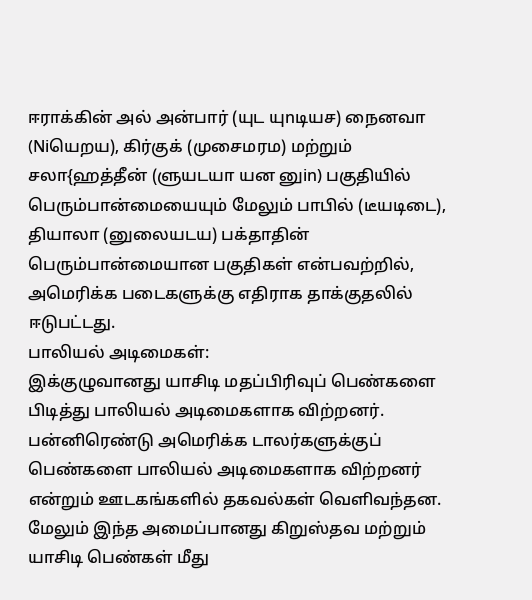ஈராக்கின் அல் அன்பார் (யுட யுnடியச) நைனவா (Niயெறய), கிர்குக் (முசைமரம) மற்றும் சலா{ஹத்தீன் (ளுயடயா யன னுin) பகுதியில் பெரும்பான்மையையும் மேலும் பாபில் (டீயடிடை), தியாலா (னுலையடய) பக்தாதின் பெரும்பான்மையான பகுதிகள் என்பவற்றில், அமெரிக்க படைகளுக்கு எதிராக தாக்குதலில் ஈடுபட்டது.
பாலியல் அடிமைகள்:
இக்குழுவானது யாசிடி மதப்பிரிவுப் பெண்களை பிடித்து பாலியல் அடிமைகளாக விற்றனர். பன்னிரெண்டு அமெரிக்க டாலர்களுக்குப் பெண்களை பாலியல் அடிமைகளாக விற்றனர் என்றும் ஊடகங்களில் தகவல்கள் வெளிவந்தன.
மேலும் இந்த அமைப்பானது கிறுஸ்தவ மற்றும் யாசிடி பெண்கள் மீது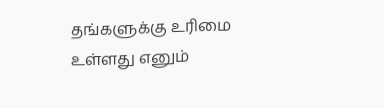தங்களுக்கு உரிமை உள்ளது எனும்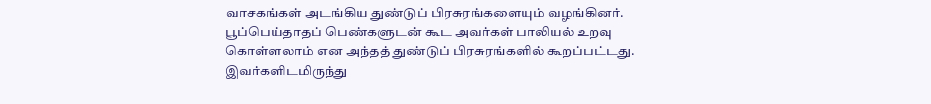வாசகங்கள் அடங்கிய துண்டுப் பிரசுரங்களையும் வழங்கினர். பூப்பெய்தாதப் பெண்களுடன் கூட அவர்கள் பாலியல் உறவு கொள்ளலாம் என அந்தத் துண்டுப் பிரசுரங்களில் கூறப்பட்டது. இவர்களிடமிருந்து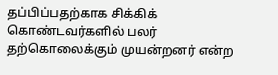தப்பிப்பதற்காக சிக்கிக் கொண்டவர்களில் பலர்
தற்கொலைக்கும் முயன்றனர் என்ற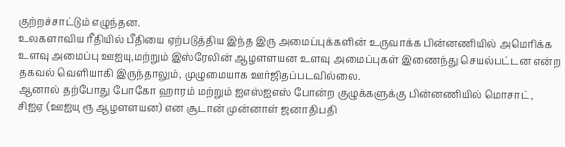குற்றச்சாட்டும் எழுந்தன.
உலகளாவிய ரீதியில் பீதியை ஏற்படுத்திய இந்த இரு அமைப்புக்களின் உருவாக்க பின்னணியில் அமெரிக்க உளவு அமைப்பு ஊஐயு,மற்றும் இஸ்ரேலின் ஆழளளயன உளவு அமைப்புகள் இணைந்து செயல்பட்டன என்ற தகவல் வெளியாகி இருந்தாலும், முழுமையாக ஊர்ஜிதப்படவில்லை.
ஆனால் தற்போது போகோ ஹாரம் மற்றும் ஐஎஸ்ஐஎஸ் போன்ற குழுக்களுக்கு பின்னணியில் மொசாட், சிஐஏ (ஊஐயு ரூ ஆழளளயன) என சூடான் முன்னாள் ஜனாதிபதி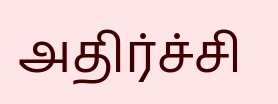அதிர்ச்சி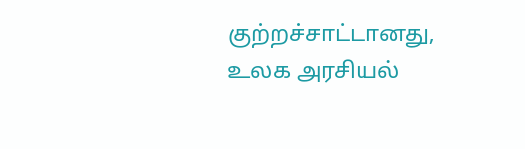குற்றச்சாட்டானது, உலக அரசியல்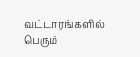வட்டாரங்களில் பெரும்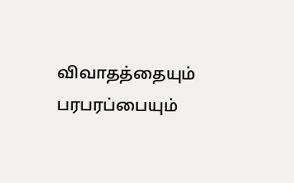விவாதத்தையும் பரபரப்பையும்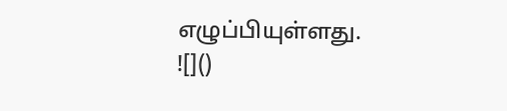எழுப்பியுள்ளது.
![]()